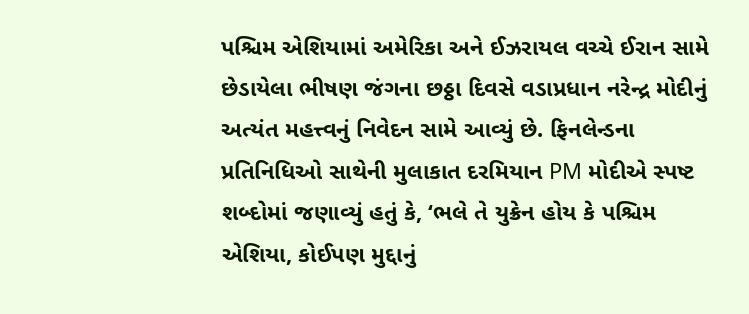પશ્ચિમ એશિયામાં અમેરિકા અને ઈઝરાયલ વચ્ચે ઈરાન સામે છેડાયેલા ભીષણ જંગના છઠ્ઠા દિવસે વડાપ્રધાન નરેન્દ્ર મોદીનું અત્યંત મહત્ત્વનું નિવેદન સામે આવ્યું છે. ફિનલેન્ડના પ્રતિનિધિઓ સાથેની મુલાકાત દરમિયાન PM મોદીએ સ્પષ્ટ શબ્દોમાં જણાવ્યું હતું કે, ‘ભલે તે યુક્રેન હોય કે પશ્ચિમ એશિયા, કોઈપણ મુદ્દાનું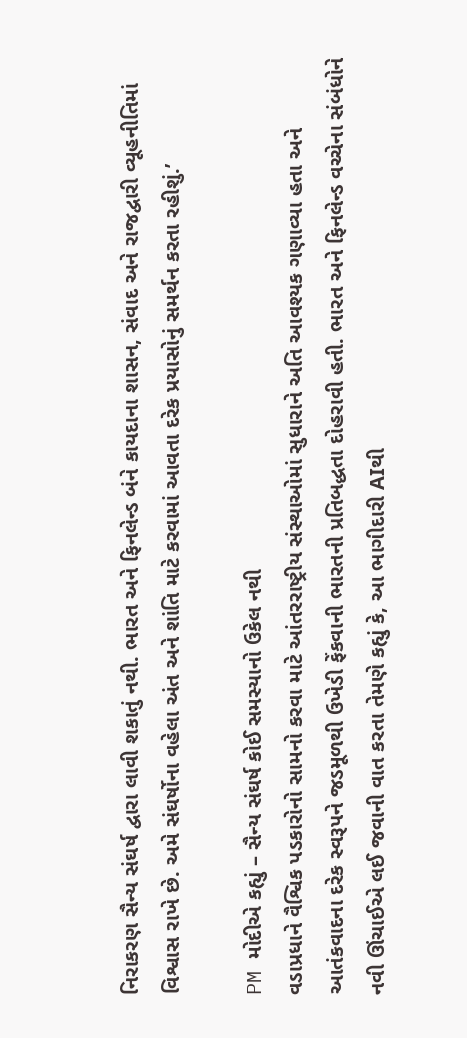નિરાકરણ સૈન્ય સંઘર્ષ દ્વારા લાવી શકાતું નથી. ભારત અને ફિનલેન્ડ બંને કાયદાના શાસન, સંવાદ અને રાજદ્વારી વ્યૂહનીતિમાં વિશ્વાસ રાખે છે. અમે સંઘર્ષોના વહેલા અંત અને શાંતિ માટે કરવામાં આવતા દરેક પ્રયાસોનું સમર્થન કરતા રહીશું.’

PM મોદીએ કહ્યું – સૈન્ય સંઘર્ષ કોઈ સમસ્યાનો ઉકેલ નથી
વડાપ્રધાને વૈશ્વિક પડકારોનો સામનો કરવા માટે આંતરરાષ્ટ્રીય સંસ્થાઓમાં સુધારાને અતિ આવશ્યક ગણાવ્યા હતા અને આતંકવાદના દરેક સ્વરૂપને જડમૂળથી ઉખેડી ફેંકવાની ભારતની પ્રતિબદ્ધતા દોહરાવી હતી. ભારત અને ફિનલેન્ડ વચ્ચેના સંબંધોને નવી ઊંચાઈએ લઈ જવાની વાત કરતા તેમણે કહ્યું કે, આ ભાગીદારી AIથી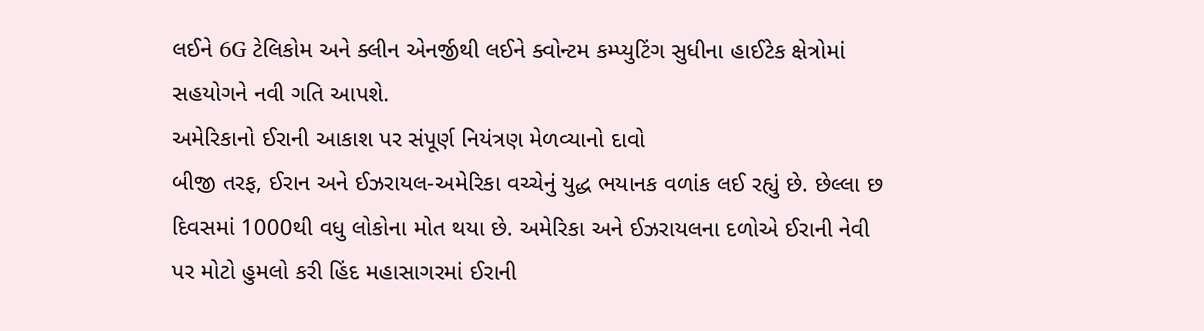લઈને 6G ટેલિકોમ અને ક્લીન એનર્જીથી લઈને ક્વોન્ટમ કમ્પ્યુટિંગ સુધીના હાઈટેક ક્ષેત્રોમાં સહયોગને નવી ગતિ આપશે.
અમેરિકાનો ઈરાની આકાશ પર સંપૂર્ણ નિયંત્રણ મેળવ્યાનો દાવો
બીજી તરફ, ઈરાન અને ઈઝરાયલ-અમેરિકા વચ્ચેનું યુદ્ધ ભયાનક વળાંક લઈ રહ્યું છે. છેલ્લા છ દિવસમાં 1000થી વધુ લોકોના મોત થયા છે. અમેરિકા અને ઈઝરાયલના દળોએ ઈરાની નેવી પર મોટો હુમલો કરી હિંદ મહાસાગરમાં ઈરાની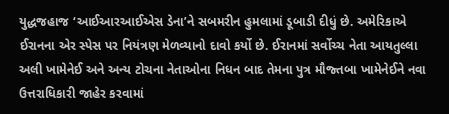યુદ્ધજહાજ ‘આઈઆરઆઈએસ ડેના’ને સબમરીન હુમલામાં ડૂબાડી દીધું છે. અમેરિકાએ ઈરાનના એર સ્પેસ પર નિયંત્રણ મેળવ્યાનો દાવો કર્યો છે. ઈરાનમાં સર્વોચ્ચ નેતા આયતુલ્લા અલી ખામેનેઈ અને અન્ય ટોચના નેતાઓના નિધન બાદ તેમના પુત્ર મૌજ્તબા ખામેનેઈને નવા ઉત્તરાધિકારી જાહેર કરવામાં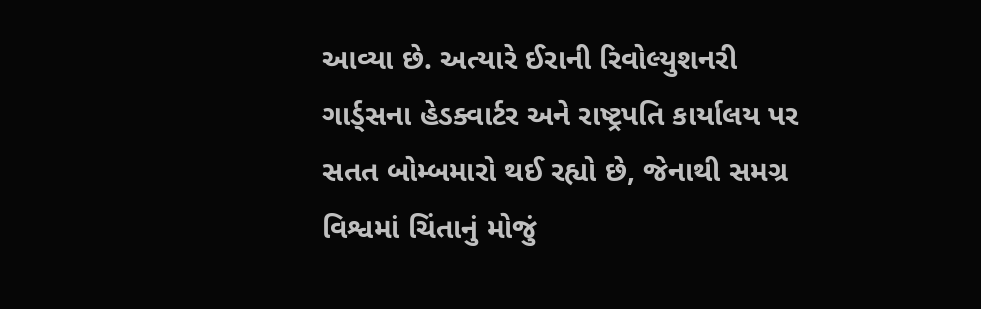આવ્યા છે. અત્યારે ઈરાની રિવોલ્યુશનરી ગાર્ડ્સના હેડક્વાર્ટર અને રાષ્ટ્રપતિ કાર્યાલય પર સતત બોમ્બમારો થઈ રહ્યો છે, જેનાથી સમગ્ર વિશ્વમાં ચિંતાનું મોજું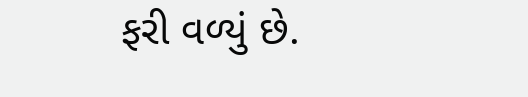ફરી વળ્યું છે.